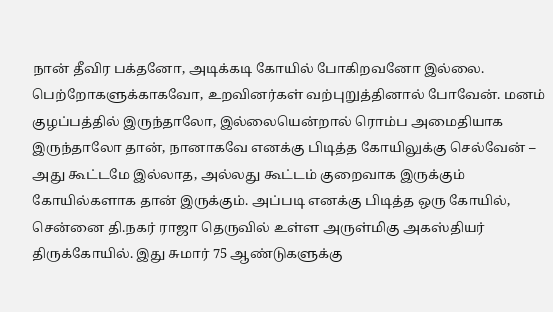நான் தீவிர பக்தனோ, அடிக்கடி கோயில் போகிறவனோ இல்லை. பெற்றோகளுக்காகவோ, உறவினர்கள் வற்புறுத்தினால் போவேன். மனம் குழப்பத்தில் இருந்தாலோ, இல்லையென்றால் ரொம்ப அமைதியாக இருந்தாலோ தான், நானாகவே எனக்கு பிடித்த கோயிலுக்கு செல்வேன் – அது கூட்டமே இல்லாத, அல்லது கூட்டம் குறைவாக இருக்கும் கோயில்களாக தான் இருக்கும். அப்படி எனக்கு பிடித்த ஒரு கோயில், சென்னை தி.நகர் ராஜா தெருவில் உள்ள அருள்மிகு அகஸ்தியர் திருக்கோயில். இது சுமார் 75 ஆண்டுகளுக்கு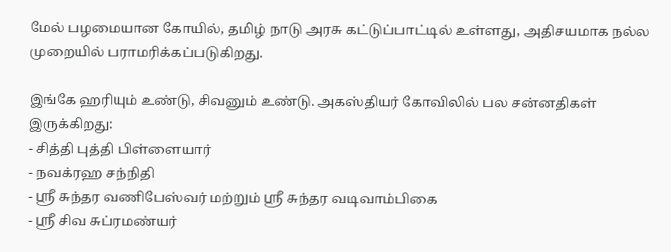மேல் பழமையான கோயில், தமிழ் நாடு அரசு கட்டுப்பாட்டில் உள்ளது, அதிசயமாக நல்ல முறையில் பராமரிக்கப்படுகிறது.

இங்கே ஹரியும் உண்டு, சிவனும் உண்டு. அகஸ்தியர் கோவிலில் பல சன்னதிகள் இருக்கிறது:
- சித்தி புத்தி பிள்ளையார்
- நவக்ரஹ சந்நிதி
- ஶ்ரீ சுந்தர வணிபேஸ்வர் மற்றும் ஶ்ரீ சுந்தர வடிவாம்பிகை
- ஶ்ரீ சிவ சுப்ரமண்யர்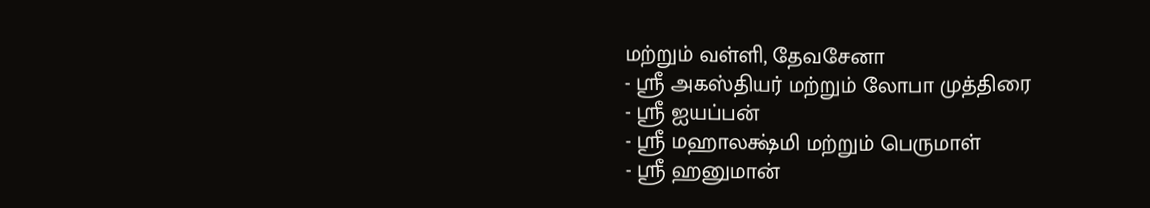மற்றும் வள்ளி, தேவசேனா
- ஶ்ரீ அகஸ்தியர் மற்றும் லோபா முத்திரை
- ஶ்ரீ ஐயப்பன்
- ஶ்ரீ மஹாலக்ஷ்மி மற்றும் பெருமாள்
- ஶ்ரீ ஹனுமான்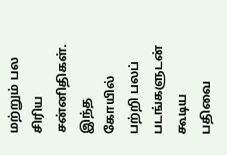மற்றும் பல சிரிய சன்னிதிகள்.
இந்த கோயில் பற்றி பலப் படங்களுடன் கூடிய பதிவை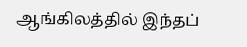ஆங்கிலத்தில் இந்தப்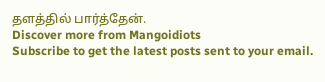தளத்தில் பார்த்தேன்.
Discover more from Mangoidiots
Subscribe to get the latest posts sent to your email.